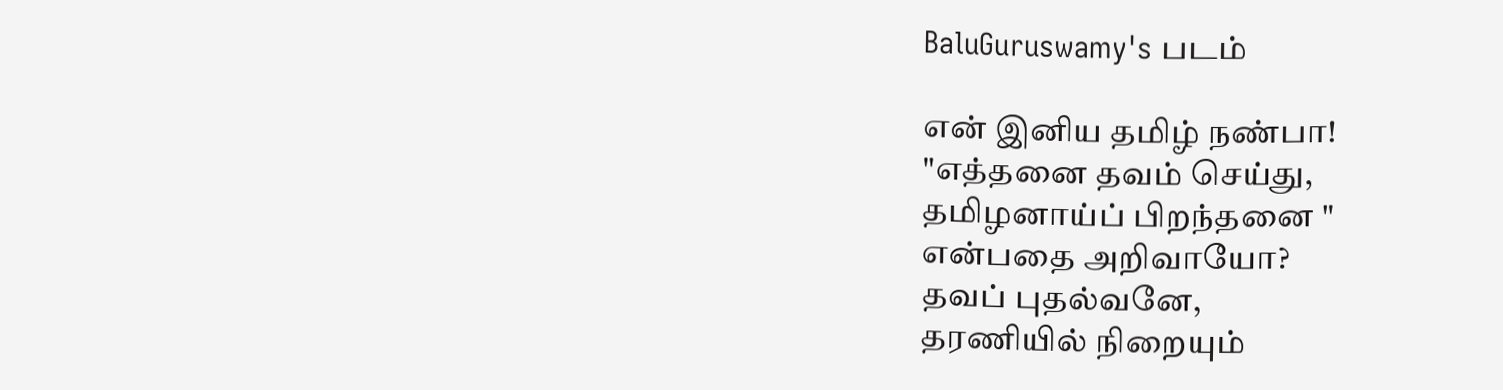BaluGuruswamy's படம்

என் இனிய தமிழ் நண்பா!
"எத்தனை தவம் செய்து,
தமிழனாய்ப் பிறந்தனை "
என்பதை அறிவாயோ?
தவப் புதல்வனே,
தரணியில் நிறையும்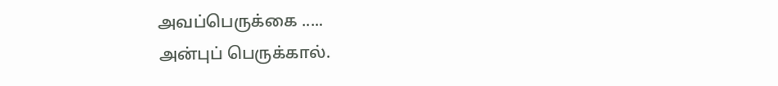அவப்பெருக்கை .....
அன்புப் பெருக்கால்.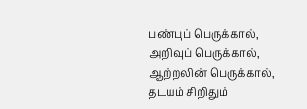பண்புப் பெருக்கால்,
அறிவுப் பெருக்கால், ஆற்றலின் பெருக்கால்,
தடயம் சிறிதும்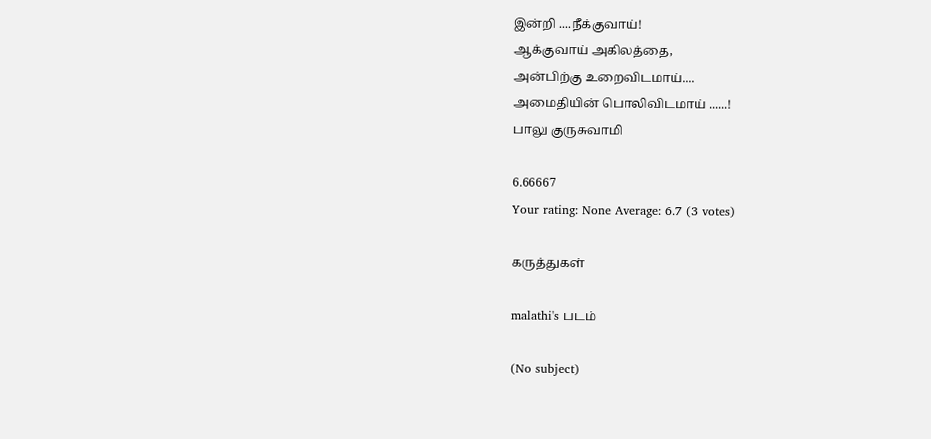இன்றி ....நீக்குவாய்!
ஆக்குவாய் அகிலத்தை,
அன்பிற்கு உறைவிடமாய்....
அமைதியின் பொலிவிடமாய் ......!
பாலு குருசுவாமி

6.66667
Your rating: None Average: 6.7 (3 votes)

கருத்துகள்

malathi's படம்

(No subject)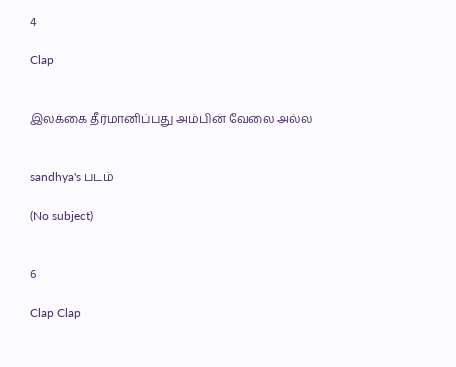4

Clap


இலக்கை தீர்மானிப்பது அம்பின் வேலை அல்ல‌


sandhya's படம்

(No subject)


6

Clap Clap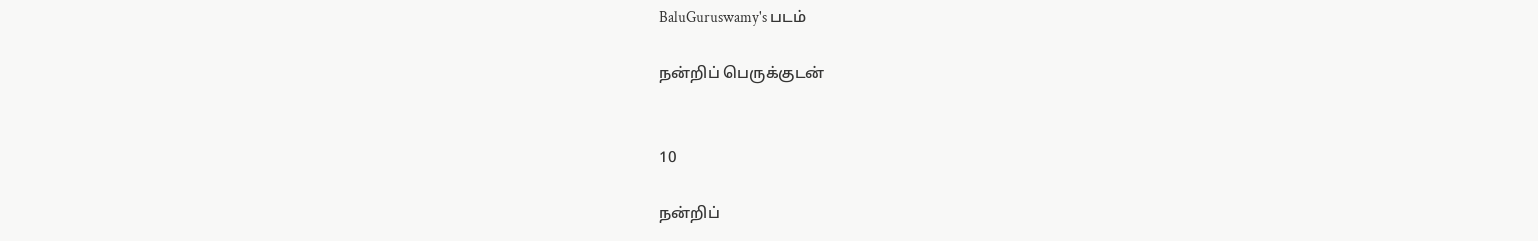BaluGuruswamy's படம்

நன்றிப் பெருக்குடன்


10

நன்றிப்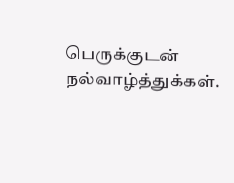பெருக்குடன் நல்வாழ்த்துக்கள்.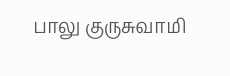பாலு குருசுவாமி